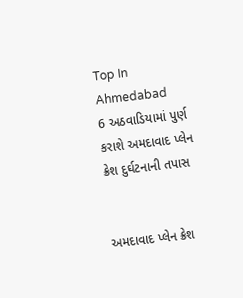Top In Ahmedabad
6 અઠવાડિયામાં પુર્ણ કરાશે અમદાવાદ પ્લેન ક્રેશ દુર્ઘટનાની તપાસ


અમદાવાદ પ્લેન ક્રેશ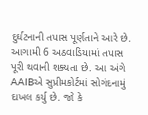દુર્ઘટનાની તપાસ પૂર્ણતાને આરે છે. આગામી 6 અઠવાડિયામાં તપાસ પૂરી થવાની શક્યતા છે. આ અંગે AAIBએ સુપ્રીમકોર્ટમાં સોગંદનામું દાખલ કર્યુ છે. જો કે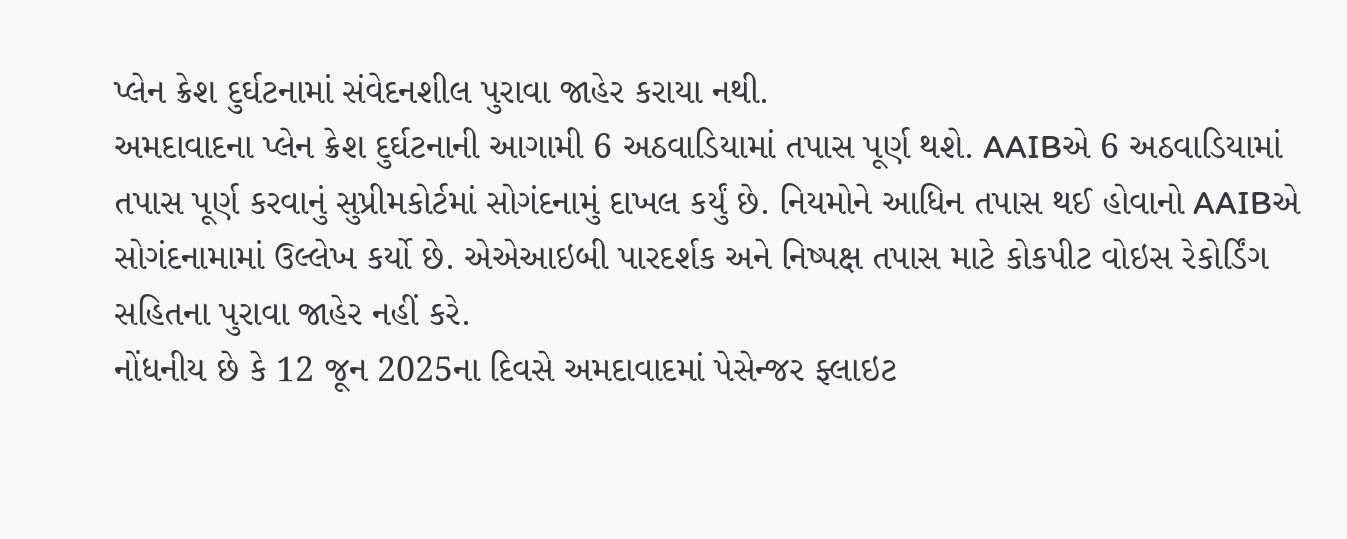પ્લેન ક્રેશ દુર્ઘટનામાં સંવેદનશીલ પુરાવા જાહેર કરાયા નથી.
અમદાવાદના પ્લેન ક્રેશ દુર્ઘટનાની આગામી 6 અઠવાડિયામાં તપાસ પૂર્ણ થશે. AAIBએ 6 અઠવાડિયામાં તપાસ પૂર્ણ કરવાનું સુપ્રીમકોર્ટમાં સોગંદનામું દાખલ કર્યું છે. નિયમોને આધિન તપાસ થઈ હોવાનો AAIBએ સોગંદનામામાં ઉલ્લેખ કર્યો છે. એએઆઇબી પારદર્શક અને નિષ્પક્ષ તપાસ માટે કોકપીટ વોઇસ રેકોર્ડિંગ સહિતના પુરાવા જાહેર નહીં કરે.
નોંધનીય છે કે 12 જૂન 2025ના દિવસે અમદાવાદમાં પેસેન્જર ફ્લાઇટ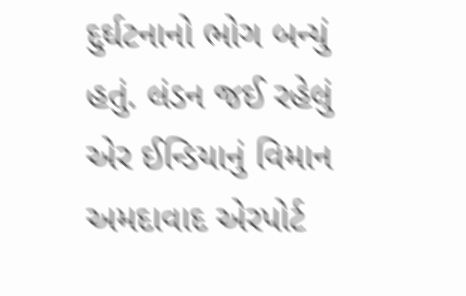દુર્ઘટનાનો ભોગ બન્યું હતું. લંડન જઈ રહેલું એર ઈન્ડિયાનું વિમાન અમદાવાદ એરપોર્ટ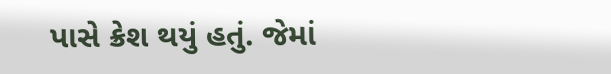પાસે ક્રેશ થયું હતું. જેમાં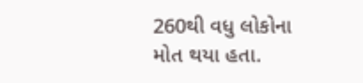260થી વધુ લોકોના મોત થયા હતા.